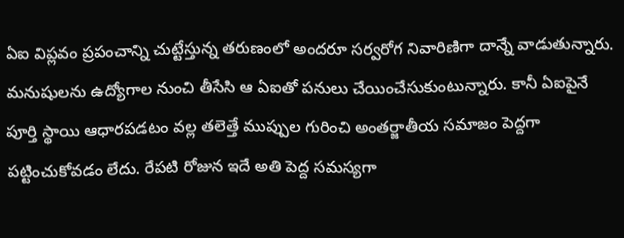ఏఐ విప్లవం ప్రపంచాన్ని చుట్టేస్తున్న తరుణంలో అందరూ సర్వరోగ నివారిణిగా దాన్నే వాడుతున్నారు. మనుషులను ఉద్యోగాల నుంచి తీసేసి ఆ ఏఐతో పనులు చేయించేసుకుంటున్నారు. కానీ ఏఐపైనే పూర్తి స్థాయి ఆధారపడటం వల్ల తలెత్తే ముప్పుల గురించి అంతర్జాతీయ సమాజం పెద్దగా పట్టించుకోవడం లేదు. రేపటి రోజున ఇదే అతి పెద్ద సమస్యగా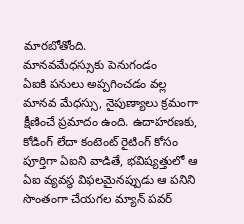మారబోతోంది.
మానవమేధస్సుకు పెనుగండం
ఏఐకి పనులు అప్పగించడం వల్ల మానవ మేధస్సు, నైపుణ్యాలు క్రమంగా క్షీణించే ప్రమాదం ఉంది. ఉదాహరణకు, కోడింగ్ లేదా కంటెంట్ రైటింగ్ కోసం పూర్తిగా ఏఐని వాడితే, భవిష్యత్తులో ఆ ఏఐ వ్యవస్థ విఫలమైనప్పుడు ఆ పనిని సొంతంగా చేయగల మ్యాన్ పవర్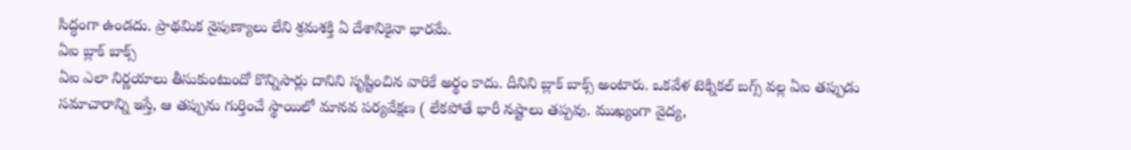సిద్ధంగా ఉండదు. ప్రాథమిక నైపుణ్యాలు లేని శ్రమశక్తి ఏ దేశానికైనా భారమే.
ఏఐ బ్లాక్ బాక్స్
ఏఐ ఎలా నిర్ణయాలు తీసుకుంటుందో కొన్నిసార్లు దానిని సృష్టించిన వారికే అర్థం కాదు. దీనిని బ్లాక్ బాక్స్ అంటారు. ఒకవేళ టెక్నికల్ బగ్స్ వల్ల ఏఐ తప్పుడు సమాచారాన్ని ఇస్తే, ఆ తప్పును గుర్తించే స్థాయిలో మానవ పర్యవేక్షణ ( లేకపోతే భారీ నష్టాలు తప్పవు. ముఖ్యంగా వైద్య,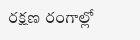రక్షణ రంగాల్లో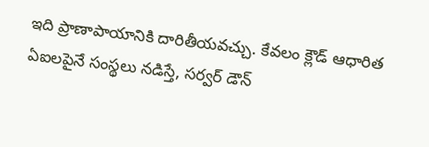ఇది ప్రాణాపాయానికి దారితీయవచ్చు. కేవలం క్లౌడ్ ఆధారిత ఏఐలపైనే సంస్థలు నడిస్తే, సర్వర్ డౌన్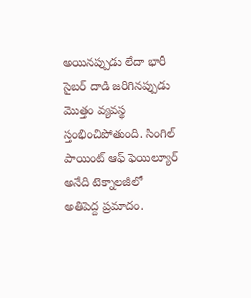అయినప్పుడు లేదా భారీ సైబర్ దాడి జరిగినప్పుడు మొత్తం వ్యవస్థ స్తంభించిపోతుంది. సింగిల్ పాయింట్ ఆఫ్ ఫెయిల్యూర్ అనేది టెక్నాలజీలో అతిపెద్ద ప్రమాదం.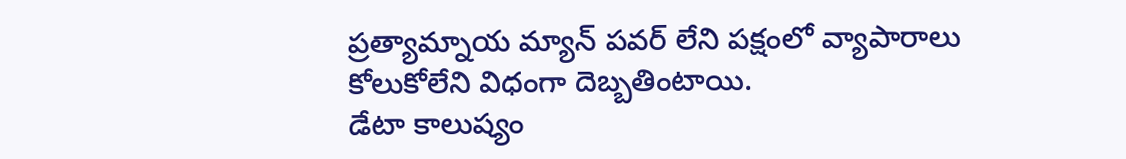ప్రత్యామ్నాయ మ్యాన్ పవర్ లేని పక్షంలో వ్యాపారాలు కోలుకోలేని విధంగా దెబ్బతింటాయి.
డేటా కాలుష్యం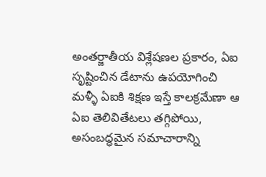అంతర్జాతీయ విశ్లేషణల ప్రకారం, ఏఐ సృష్టించిన డేటాను ఉపయోగించి మళ్ళీ ఏఐకి శిక్షణ ఇస్తే కాలక్రమేణా ఆ ఏఐ తెలివితేటలు తగ్గిపోయి, అసంబద్ధమైన సమాచారాన్ని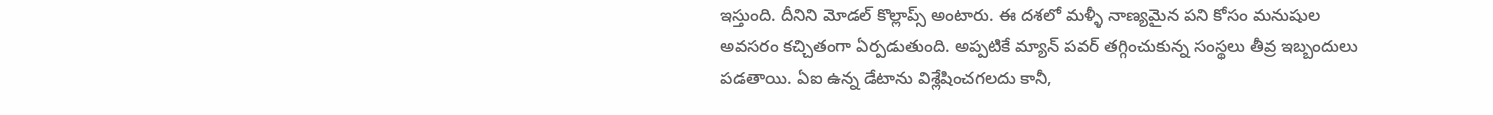ఇస్తుంది. దీనిని మోడల్ కొల్లాప్స్ అంటారు. ఈ దశలో మళ్ళీ నాణ్యమైన పని కోసం మనుషుల అవసరం కచ్చితంగా ఏర్పడుతుంది. అప్పటికే మ్యాన్ పవర్ తగ్గించుకున్న సంస్థలు తీవ్ర ఇబ్బందులు పడతాయి. ఏఐ ఉన్న డేటాను విశ్లేషించగలదు కానీ,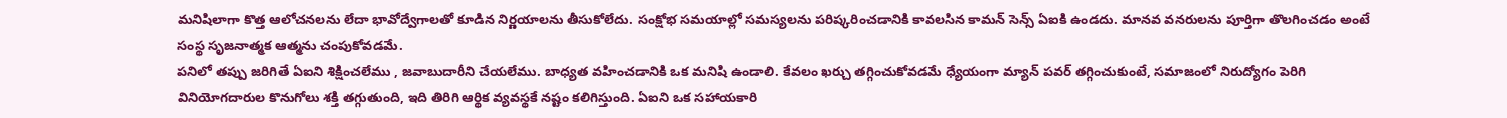మనిషిలాగా కొత్త ఆలోచనలను లేదా భావోద్వేగాలతో కూడిన నిర్ణయాలను తీసుకోలేదు. సంక్షోభ సమయాల్లో సమస్యలను పరిష్కరించడానికి కావలసిన కామన్ సెన్స్ ఏఐకి ఉండదు. మానవ వనరులను పూర్తిగా తొలగించడం అంటే సంస్థ సృజనాత్మక ఆత్మను చంపుకోవడమే.
పనిలో తప్పు జరిగితే ఏఐని శిక్షించలేము , జవాబుదారీని చేయలేము. బాధ్యత వహించడానికి ఒక మనిషి ఉండాలి. కేవలం ఖర్చు తగ్గించుకోవడమే ధ్యేయంగా మ్యాన్ పవర్ తగ్గించుకుంటే, సమాజంలో నిరుద్యోగం పెరిగి వినియోగదారుల కొనుగోలు శక్తి తగ్గుతుంది, ఇది తిరిగి ఆర్థిక వ్యవస్థకే నష్టం కలిగిస్తుంది. ఏఐని ఒక సహాయకారి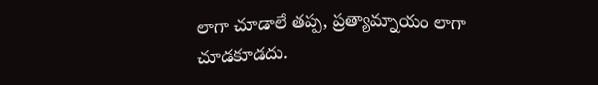లాగా చూడాలే తప్ప, ప్రత్యామ్నాయం లాగా చూడకూడదు.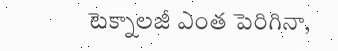టెక్నాలజీ ఎంత పెరిగినా,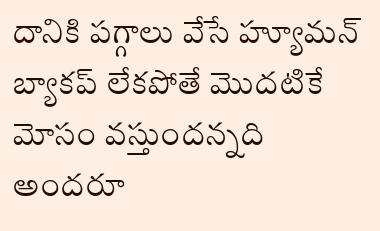దానికి పగ్గాలు వేసే హ్యూమన్ బ్యాకప్ లేకపోతే మొదటికే మోసం వస్తుందన్నది అందరూ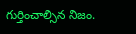గుర్తించాల్సిన నిజం.